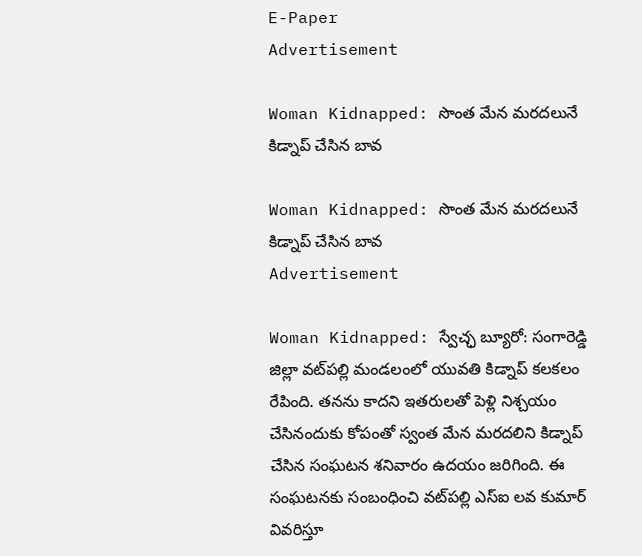E-Paper
Advertisement

Woman Kidnapped: సొంత మేన మరదలునే కిడ్నాప్‌ చేసిన బావ

Woman Kidnapped: సొంత మేన మరదలునే కిడ్నాప్‌ చేసిన బావ
Advertisement

Woman Kidnapped: స్వేచ్ఛ బ్యూరో: సంగారెడ్డి జిల్లా వట్‌పల్లి మండలంలో యువతి కిడ్నాప్‌ కలకలం రేపింది. తనను కాదని ఇతరులతో పెళ్లి నిశ్చయం చేసినందుకు కోపంతో స్వంత మేన మరదలిని కిడ్నాప్‌ చేసిన సంఘటన శనివారం ఉదయం జరిగింది. ఈ సంఘటనకు సంబంధించి వట్‌పల్లి ఎస్‌ఐ లవ కుమార్‌ వివరిస్తూ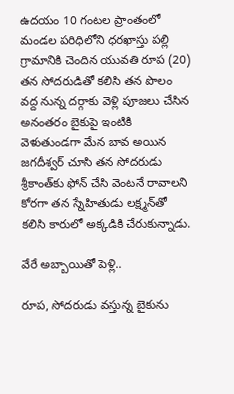ఉదయం 10 గంటల ప్రాంతంలో మండల పరిధిలోని ధరఖాస్తు పల్లి గ్రామానికి చెందిన యువతి రూప (20) తన సోదరుడితో కలిసి తన పొలం వద్ద నున్న దర్గాకు వెళ్లి పూజలు చేసిన అనంతరం బైకుపై ఇంటికి వెళుతుండగా మేన బావ అయిన జగదీశ్వర్‌ చూసి తన సోదరుడు శ్రీకాంత్‌కు ఫోన్‌ చేసి వెంటనే రావాలని కోరగా తన స్నేహితుడు లక్ష్మన్‌తో కలిసి కారులో అక్కడికి చేరుకున్నాడు.

వేరే అబ్బాయితో పెళ్లి..

రూప, సోదరుడు వస్తున్న బైకును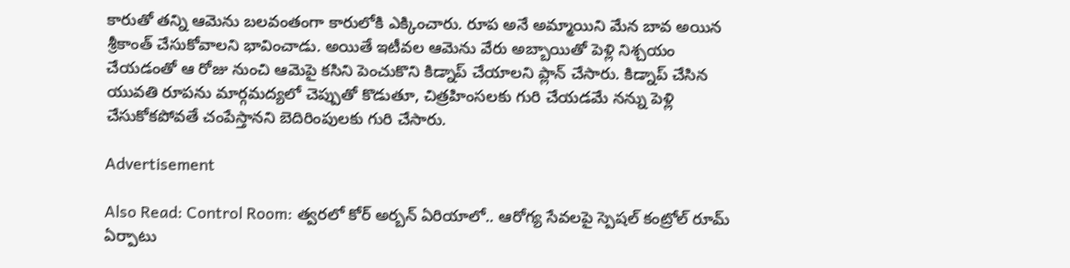కారుతో తన్ని ఆమెను బలవంతంగా కారులోకి ఎక్కించారు. రూప అనే అమ్మాయిని మేన బావ అయిన శ్రీకాంత్‌ చేసుకోవాలని భావించాడు. అయితే ఇటీవల ఆమెను వేరు అబ్బాయితో పెళ్లి నిశ్చయం చేయడంతో ఆ రోజు నుంచి ఆమెపై కసిని పెంచుకొని కిడ్నాప్‌ చేయాలని ప్లాన్‌ చేసారు. కిడ్నాప్‌ చేసిన యువతి రూపను మార్గమద్యలో చెప్పుతో కొడుతూ, చిత్రహింసలకు గురి చేయడమే నన్ను పెళ్లి చేసుకోకపోవతే చంపేస్తానని బెదిరింపులకు గురి చేసారు.

Advertisement

Also Read: Control Room: త్వరలో కోర్ అర్బన్ ఏరియాలో.. ఆరోగ్య సేవలపై స్పెషల్ కంట్రోల్ రూమ్ ఏర్పాటు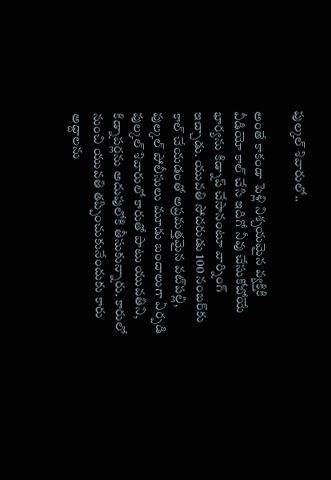పుల్కల్‌ శివారులో..

అంతే కాకండా పెళ్లి నిశ్చయమైన వ్యక్తికి వీడియో కాల్‌ చేసి ఇదిగో నీవు చేసుకోబోయే భార్యను కిడ్నాప్‌ చేసానంటూ వార్నింగ్‌ ఇచ్చాడు. యువతి సోదరుడు 100 నంబర్‌కు కాల్‌ చేయడంతో అప్రమత్తమైన వట్‌పల్లి, పుల్కల్‌ పోలీసులు మూడు బందాలుగా ఏర్పడి పుల్కల్‌ శివారులో కారుతో పాటు యువతిని, కిడ్నాపర్లను అదుపులోకి తీసుకున్నారు. కారులో నుంచి యువతి తప్పించుకునేందుకు కారు అద్దాలను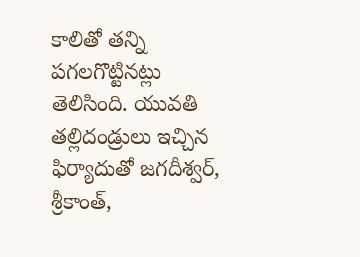కాలితో తన్ని పగలగొట్టినట్లు తెలిసింది. యువతి తల్లిదండ్రులు ఇచ్చిన ఫిర్యాదుతో జగదీశ్వర్, శ్రీకాంత్,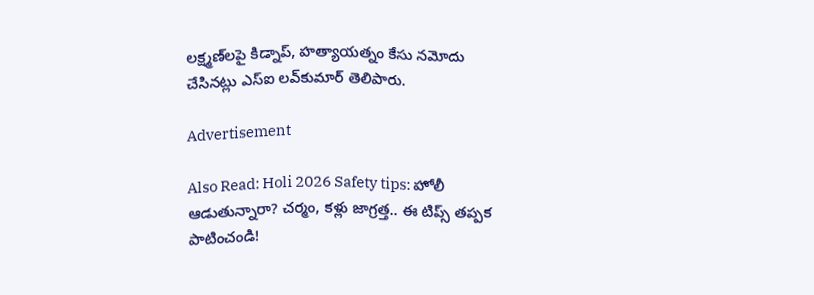లక్ష్మణ్‌లపై కిడ్నాప్, హత్యాయత్నం కేసు నమోదు చేసినట్లు ఎస్‌ఐ లవ్‌కుమార్‌ తెలిపారు.

Advertisement

Also Read: Holi 2026 Safety tips: హోలీ ఆడుతున్నారా? చర్మం, కళ్లు జాగ్రత్త.. ఈ టిప్స్ తప్పక పాటించండి!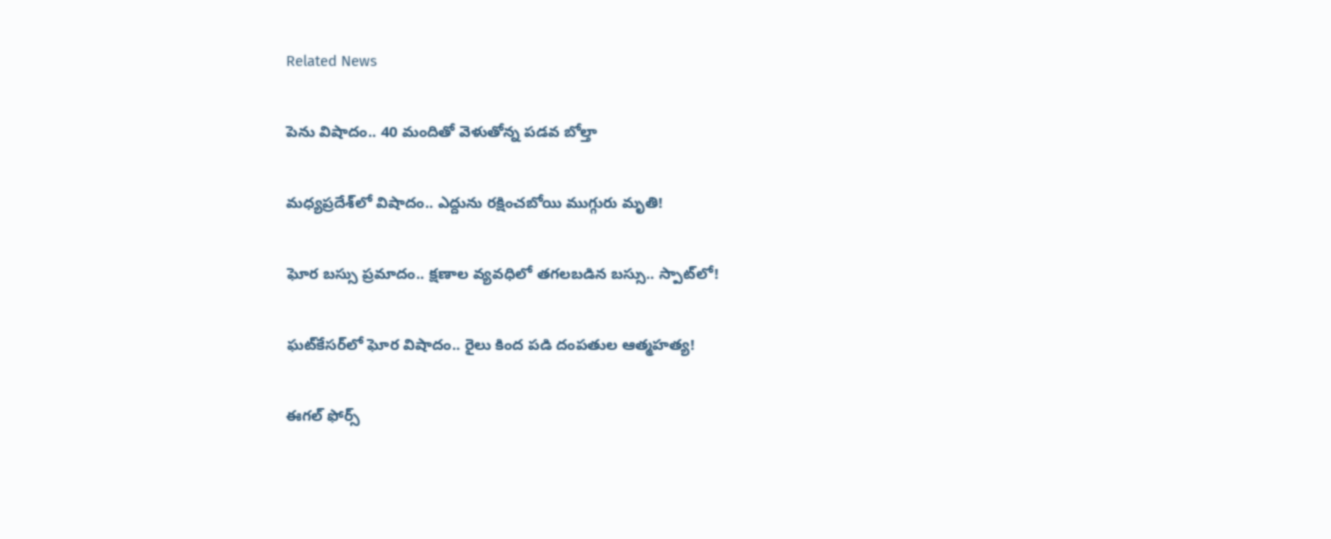Related News

పెను విషాదం.. 40 మందితో వెళుతోన్న ప‌డ‌వ బోల్తా

మధ్యప్రదేశ్‌లో విషాదం.. ఎద్దును రక్షించబోయి ముగ్గురు మృతి!

ఘోర బస్సు ప్రమాదం.. క్షణాల వ్యవధిలో తగలబడిన బస్సు.. స్పాట్‌లో!

ఘట్‌కేసర్‌లో ఘోర విషాదం.. రైలు కింద పడి దంపతుల ఆత్మహత్య!

ఈగల్ ఫోర్స్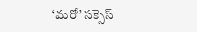‘మరో’ సక్సెస్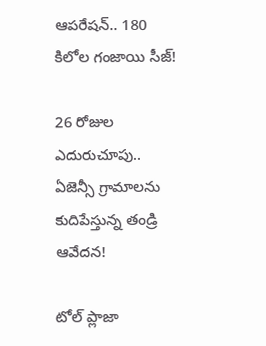ఆపరేషన్.. 180 కిలోల గంజాయి సీజ్!

26 రోజుల ఎదురుచూపు.. ఏజెన్సీ గ్రామాలను కుదిపేస్తున్న తండ్రి ఆవేదన!

టోల్ ప్లాజా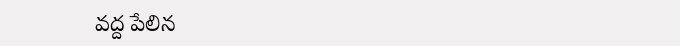వద్ద పేలిన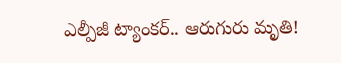ఎల్పీజీ ట్యాంకర్.. ఆరుగురు మృతి!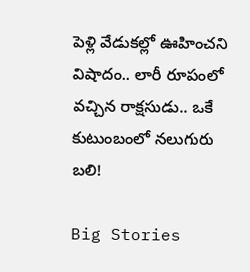పెళ్లి వేడుకల్లో ఊహించని విషాదం.. లారీ రూపంలో వచ్చిన రాక్షసుడు.. ఒకే కుటుంబంలో నలుగురు బలి!

Big Stories